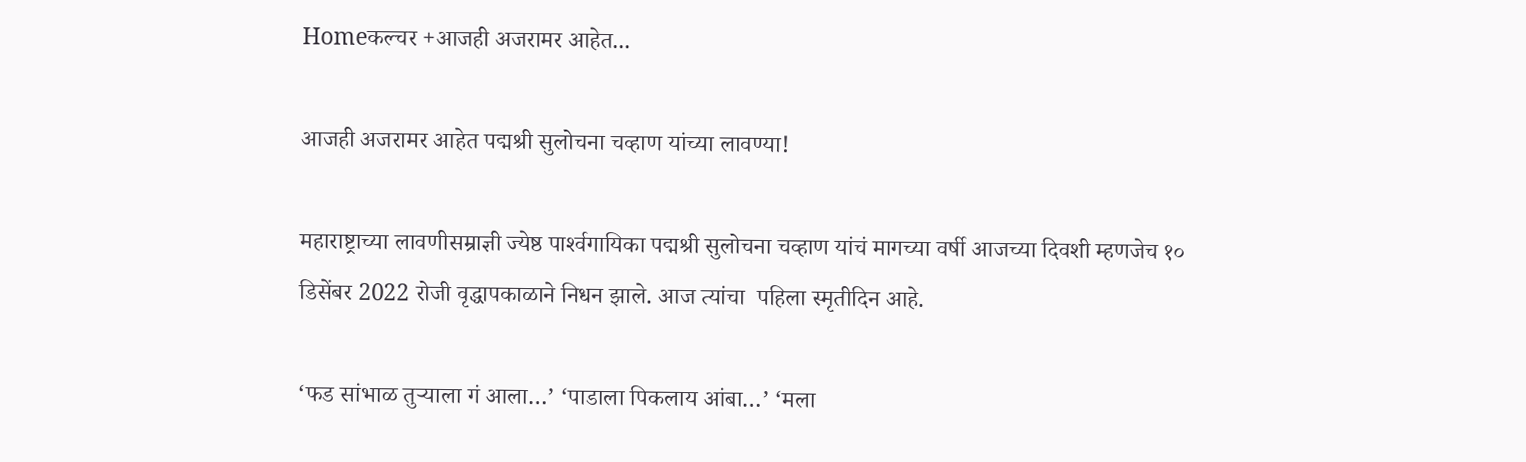Homeकल्चर +आजही अजरामर आहेत...

आजही अजरामर आहेत पद्मश्री सुलोचना चव्हाण यांच्या लावण्या!

महाराष्ट्राच्या लावणीसम्राज्ञी ज्येष्ठ पार्श्‍वगायिका पद्मश्री सुलोचना चव्हाण यांचं मागच्या वर्षी आजच्या दिवशी म्हणजेच १० डिसेंबर 2022 रोजी वृद्धापकाळाने निधन झाले. आज त्यांचा  पहिला स्मृतीदिन आहे.

‘फड सांभाळ तुऱ्याला गं आला…’ ‘पाडाला पिकलाय आंबा…’ ‘मला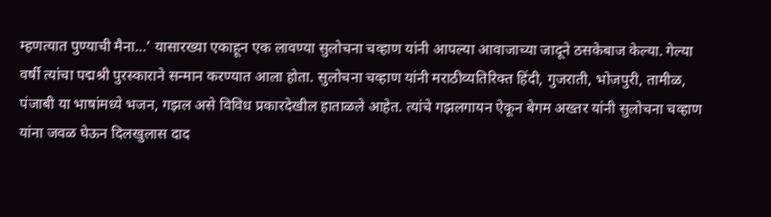म्हणत्यात पुण्याची मैना…’ यासारख्या एकाहून एक लावण्या सुलोचना चव्हाण यांनी आपल्या आवाजाच्या जादूने ठसकेबाज केल्या. गेल्या वर्षी त्यांचा पद्मश्री पुरस्काराने सन्मान करण्यात आला होता. सुलोचना चव्हाण यांनी मराठीव्यतिरिक्त हिंदी, गुजराती, भोजपुरी, तामीळ, पंजाबी या भाषांमध्ये भजन, गझल असे विविध प्रकारदेखील हाताळले आहेत. त्यांचे गझलगायन ऐकून बेगम अख्तर यांनी सुलोचना चव्हाण यांना जवळ घेऊन दिलखुलास दाद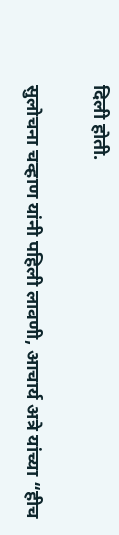दिली होती.

सुलोचना चव्हाण यांनी पहिली लावणी, आचार्य अत्रे यांच्या “हीच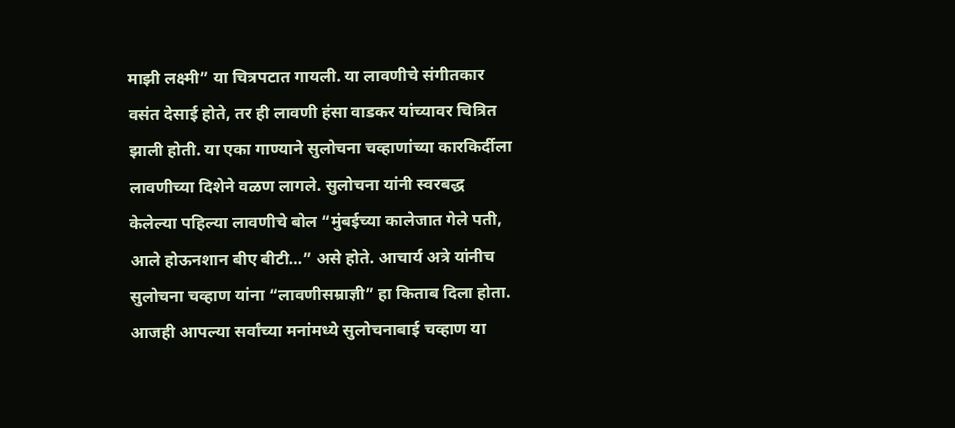माझी लक्ष्मी” या चित्रपटात गायली. या लावणीचे संगीतकार वसंत देसाई होते, तर ही लावणी हंसा वाडकर यांच्यावर चित्रित झाली होती. या एका गाण्याने सुलोचना चव्हाणांच्या कारकिर्दीला लावणीच्या दिशेने वळण लागले. सुलोचना यांनी स्वरबद्ध केलेल्या पहिल्या लावणीचे बोल “मुंबईच्या कालेजात गेले पती, आले होऊनशान बीए बीटी…” असे होते. आचार्य अत्रे यांनीच सुलोचना चव्हाण यांना “लावणीसम्राज्ञी” हा किताब दिला होता. आजही आपल्या सर्वांच्या मनांमध्ये सुलोचनाबाई चव्हाण या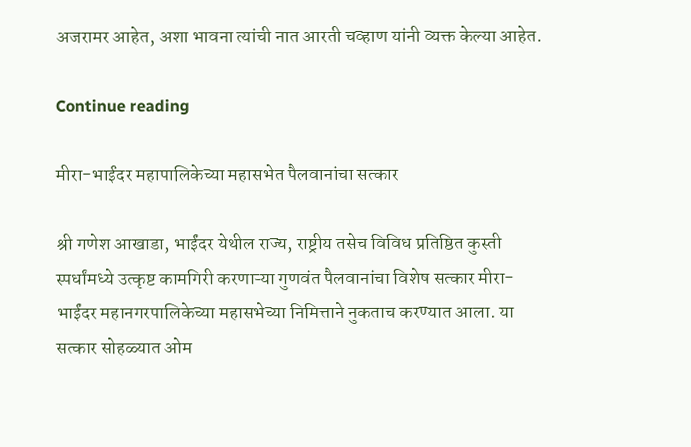अजरामर आहेत, अशा भावना त्यांची नात आरती चव्हाण यांनी व्यक्त केल्या आहेत.

Continue reading

मीरा-भाईंदर महापालिकेच्या महासभेत पैलवानांचा सत्कार

श्री गणेश आखाडा, भाईंदर येथील राज्य, राष्ट्रीय तसेच विविध प्रतिष्ठित कुस्ती स्पर्धांमध्ये उत्कृष्ट कामगिरी करणाऱ्या गुणवंत पैलवानांचा विशेष सत्कार मीरा-भाईंदर महानगरपालिकेच्या महासभेच्या निमित्ताने नुकताच करण्यात आला. या सत्कार सोहळ्यात ओम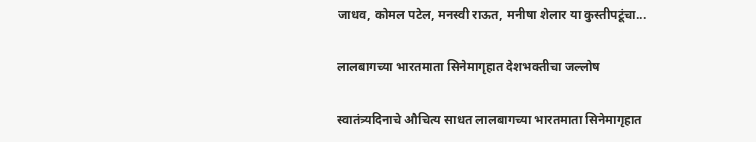जाधव, कोमल पटेल, मनस्वी राऊत, मनीषा शेलार या कुस्तीपटूंचा...

लालबागच्या भारतमाता सिनेमागृहात देशभक्तीचा जल्लोष

स्वातंत्र्यदिनाचे औचित्य साधत लालबागच्या भारतमाता सिनेमागृहात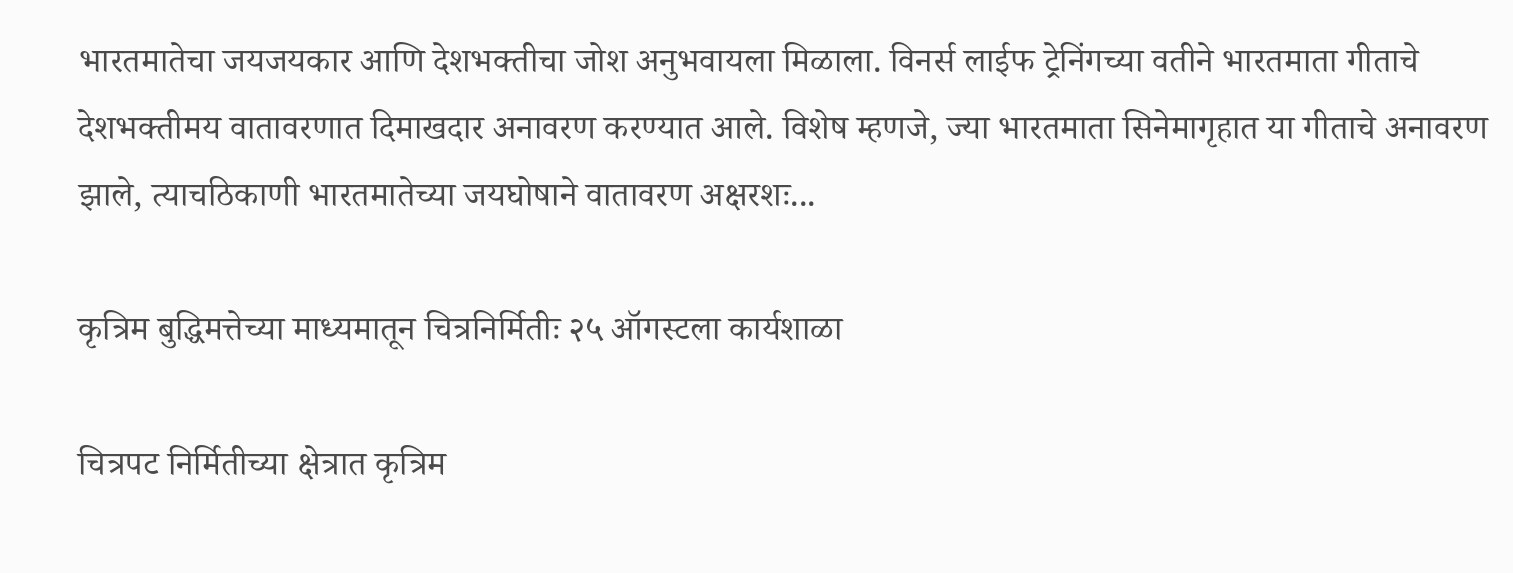भारतमातेचा जयजयकार आणि देशभक्तीचा जोश अनुभवायला मिळाला. विनर्स लाईफ ट्रेनिंगच्या वतीने भारतमाता गीताचे देशभक्तीमय वातावरणात दिमाखदार अनावरण करण्यात आले. विशेष म्हणजे, ज्या भारतमाता सिनेमागृहात या गीताचे अनावरण झाले, त्याचठिकाणी भारतमातेच्या जयघोषाने वातावरण अक्षरशः...

कृत्रिम बुद्धिमत्तेच्या माध्यमातून चित्रनिर्मितीः २५ ऑगस्टला कार्यशाळा

चित्रपट निर्मितीच्या क्षेत्रात कृत्रिम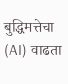बुद्धिमत्तेचा (AI) वाढता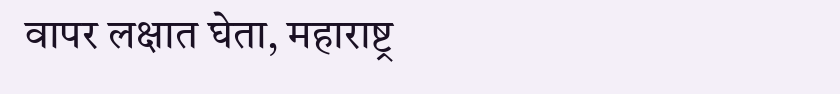वापर लक्षात घेता, महाराष्ट्र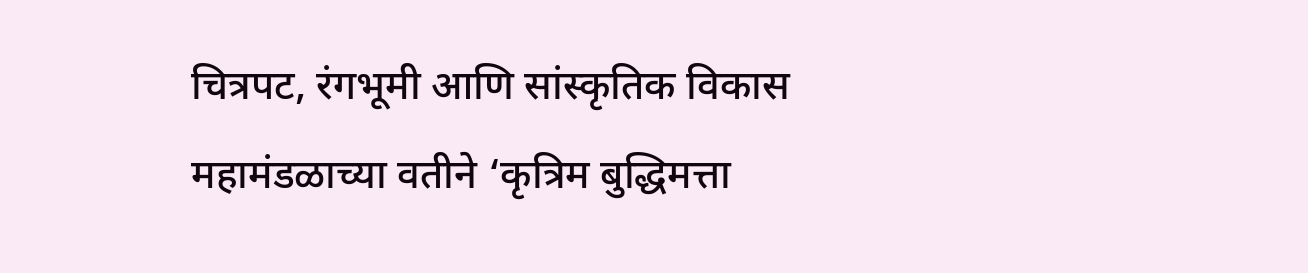चित्रपट, रंगभूमी आणि सांस्कृतिक विकास महामंडळाच्या वतीने ‘कृत्रिम बुद्धिमत्ता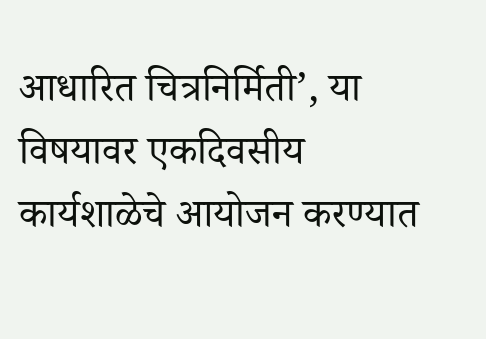आधारित चित्रनिर्मिती’, या विषयावर एकदिवसीय कार्यशाळेचे आयोजन करण्यात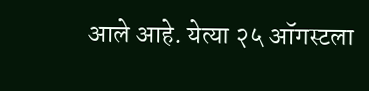आले आहे. येत्या २५ ऑगस्टला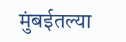मुंबईतल्या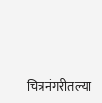चित्रनंगरीतल्या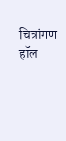चित्रांगण हॉल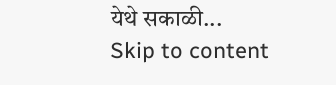येथे सकाळी...
Skip to content